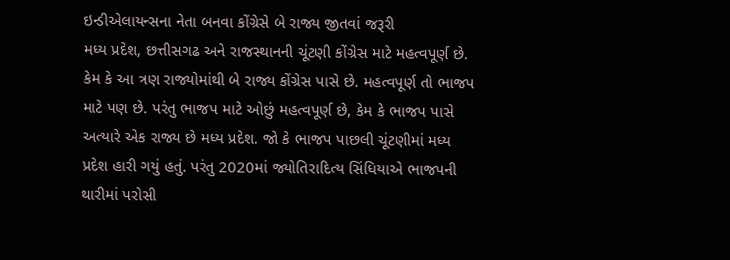ઇન્ડીએલાયન્સના નેતા બનવા કોંગ્રેસે બે રાજ્ય જીતવાં જરૂરી
મધ્ય પ્રદેશ, છત્તીસગઢ અને રાજસ્થાનની ચૂંટણી કોંગ્રેસ માટે મહત્વપૂર્ણ છે. કેમ કે આ ત્રણ રાજ્યોમાંથી બે રાજ્ય કોંગ્રેસ પાસે છે. મહત્વપૂર્ણ તો ભાજપ માટે પણ છે. પરંતુ ભાજપ માટે ઓછું મહત્વપૂર્ણ છે, કેમ કે ભાજપ પાસે અત્યારે એક રાજ્ય છે મધ્ય પ્રદેશ. જો કે ભાજપ પાછલી ચૂંટણીમાં મધ્ય પ્રદેશ હારી ગયું હતું. પરંતુ 2020માં જ્યોતિરાદિત્ય સિંધિયાએ ભાજપની થારીમાં પરોસી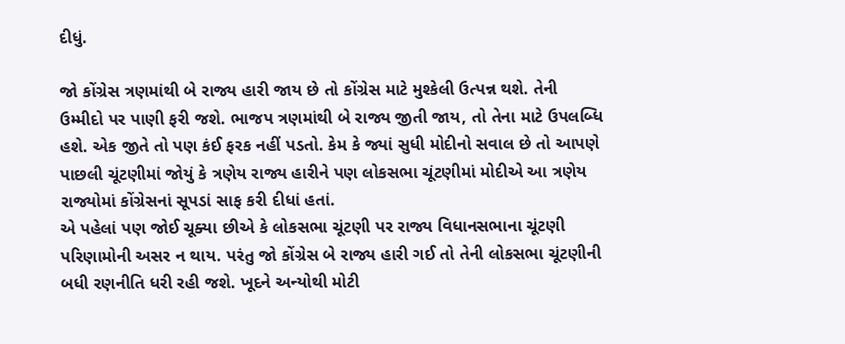દીધું.

જો કોંગ્રેસ ત્રણમાંથી બે રાજ્ય હારી જાય છે તો કોંગ્રેસ માટે મુશ્કેલી ઉત્પન્ન થશે. તેની ઉમ્મીદો પર પાણી ફરી જશે. ભાજપ ત્રણમાંથી બે રાજ્ય જીતી જાય, તો તેના માટે ઉપલબ્ધિ હશે. એક જીતે તો પણ કંઈ ફરક નહીં પડતો. કેમ કે જ્યાં સુધી મોદીનો સવાલ છે તો આપણે પાછલી ચૂંટણીમાં જોયું કે ત્રણેય રાજ્ય હારીને પણ લોકસભા ચૂંટણીમાં મોદીએ આ ત્રણેય રાજ્યોમાં કોંગ્રેસનાં સૂપડાં સાફ કરી દીધાં હતાં.
એ પહેલાં પણ જોઈ ચૂક્યા છીએ કે લોકસભા ચૂંટણી પર રાજ્ય વિધાનસભાના ચૂંટણી પરિણામોની અસર ન થાય. પરંતુ જો કોંગ્રેસ બે રાજ્ય હારી ગઈ તો તેની લોકસભા ચૂંટણીની બધી રણનીતિ ધરી રહી જશે. ખૂદને અન્યોથી મોટી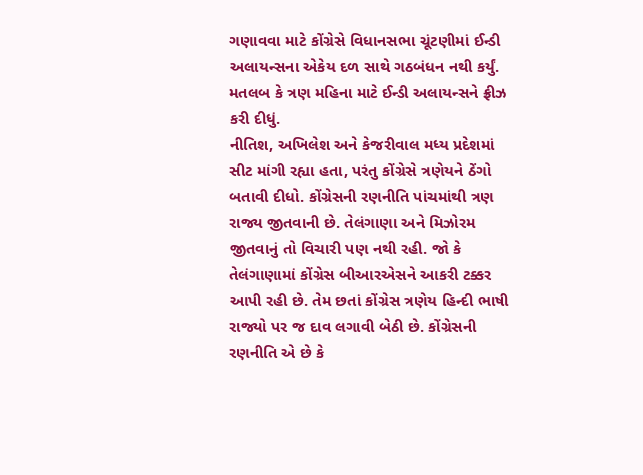ગણાવવા માટે કોંગ્રેસે વિધાનસભા ચૂંટણીમાં ઈન્ડી અલાયન્સના એકેય દળ સાથે ગઠબંધન નથી કર્યું. મતલબ કે ત્રણ મહિના માટે ઈન્ડી અલાયન્સને ફ્રીઝ કરી દીધું.
નીતિશ, અખિલેશ અને કેજરીવાલ મધ્ય પ્રદેશમાં સીટ માંગી રહ્યા હતા, પરંતુ કોંગ્રેસે ત્રણેયને ઠેંગો બતાવી દીધો. કોંગ્રેસની રણનીતિ પાંચમાંથી ત્રણ રાજ્ય જીતવાની છે. તેલંગાણા અને મિઝોરમ જીતવાનું તો વિચારી પણ નથી રહી. જો કે તેલંગાણામાં કોંગ્રેસ બીઆરએસને આકરી ટક્કર આપી રહી છે. તેમ છતાં કોંગ્રેસ ત્રણેય હિન્દી ભાષી રાજ્યો પર જ દાવ લગાવી બેઠી છે. કોંગ્રેસની રણનીતિ એ છે કે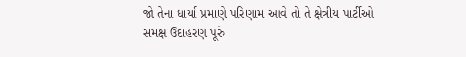જો તેના ધાર્યા પ્રમાણે પરિણામ આવે તો તે ક્ષેત્રીય પાર્ટીઓ સમક્ષ ઉદાહરણ પૂરું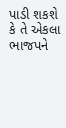પાડી શકશે કે તે એકલા ભાજપને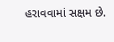હરાવવામાં સક્ષમ છે.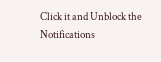Click it and Unblock the Notifications